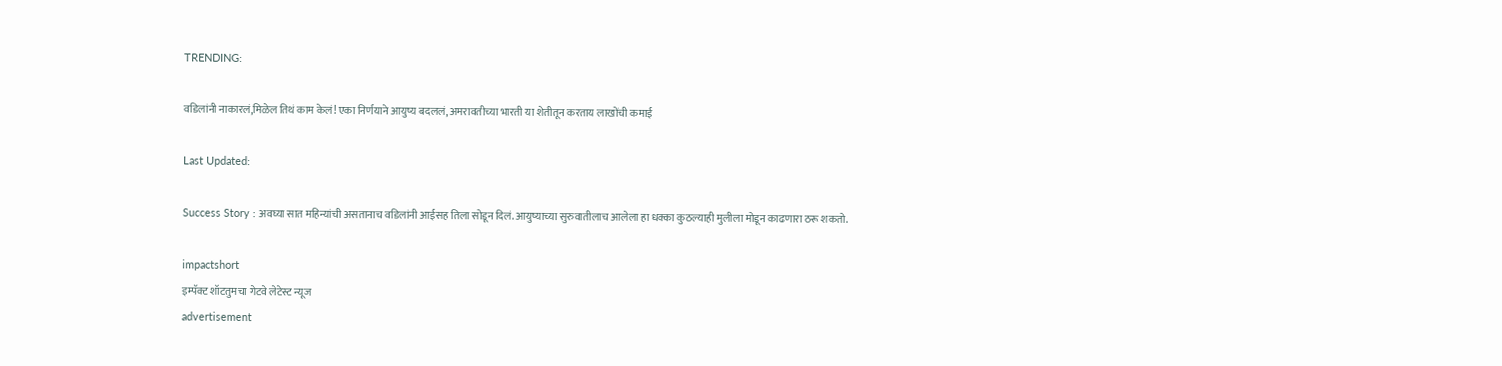TRENDING:

वडिलांनी नाकारलं,मिळेल तिथं काम केलं! एका निर्णयाने आयुष्य बदललं, अमरावतीच्या भारती या शेतीतून करताय लाखोंची कमाई

Last Updated:

Success Story : अवघ्या सात महिन्यांची असतानाच वडिलांनी आईसह तिला सोडून दिलं. आयुष्याच्या सुरुवातीलाच आलेला हा धक्का कुठल्याही मुलीला मोडून काढणारा ठरू शकतो.

impactshort
इम्पॅक्ट शॉटतुमचा गेटवे लेटेस्ट न्यूज
advertisement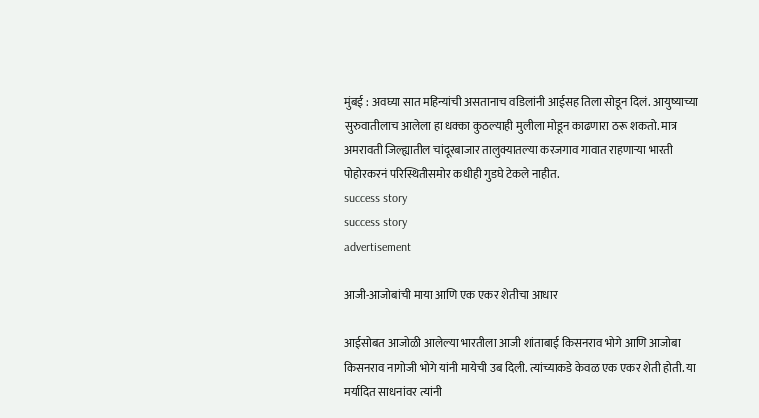मुंबई : अवघ्या सात महिन्यांची असतानाच वडिलांनी आईसह तिला सोडून दिलं. आयुष्याच्या सुरुवातीलाच आलेला हा धक्का कुठल्याही मुलीला मोडून काढणारा ठरू शकतो. मात्र अमरावती जिल्ह्यातील चांदूरबाजार तालुक्यातल्या करजगाव गावात राहणाऱ्या भारती पोहोरकरनं परिस्थितीसमोर कधीही गुडघे टेकले नाहीत.
success story
success story
advertisement

आजी-आजोबांची माया आणि एक एकर शेतीचा आधार

आईसोबत आजोळी आलेल्या भारतीला आजी शांताबाई किसनराव भोगे आणि आजोबा किसनराव नागोजी भोगे यांनी मायेची उब दिली. त्यांच्याकडे केवळ एक एकर शेती होती. या मर्यादित साधनांवर त्यांनी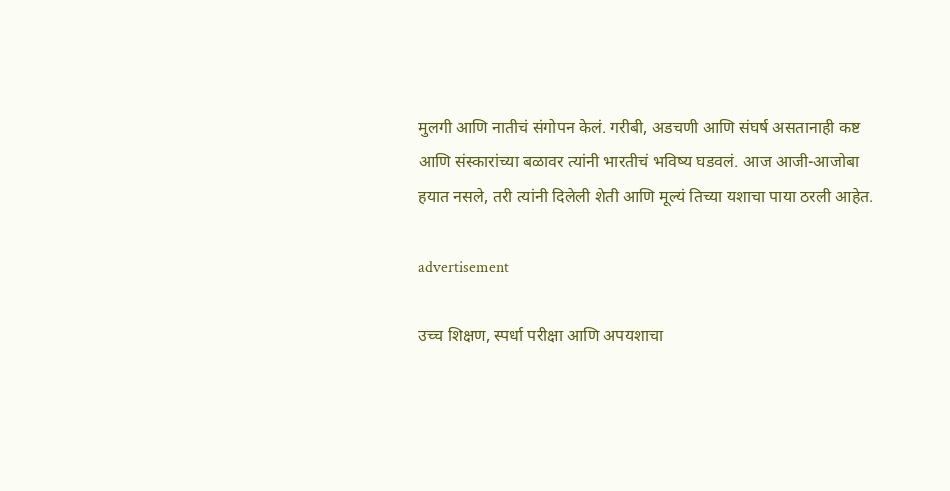मुलगी आणि नातीचं संगोपन केलं. गरीबी, अडचणी आणि संघर्ष असतानाही कष्ट आणि संस्कारांच्या बळावर त्यांनी भारतीचं भविष्य घडवलं. आज आजी-आजोबा हयात नसले, तरी त्यांनी दिलेली शेती आणि मूल्यं तिच्या यशाचा पाया ठरली आहेत.

advertisement

उच्च शिक्षण, स्पर्धा परीक्षा आणि अपयशाचा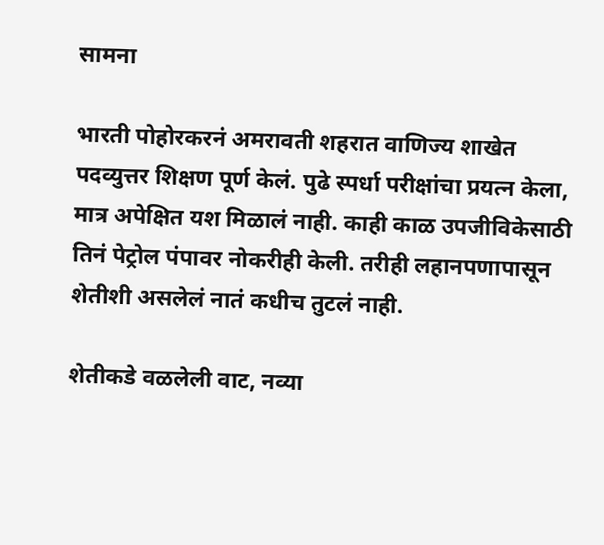सामना

भारती पोहोरकरनं अमरावती शहरात वाणिज्य शाखेत पदव्युत्तर शिक्षण पूर्ण केलं. पुढे स्पर्धा परीक्षांचा प्रयत्न केला, मात्र अपेक्षित यश मिळालं नाही. काही काळ उपजीविकेसाठी तिनं पेट्रोल पंपावर नोकरीही केली. तरीही लहानपणापासून शेतीशी असलेलं नातं कधीच तुटलं नाही.

शेतीकडे वळलेली वाट, नव्या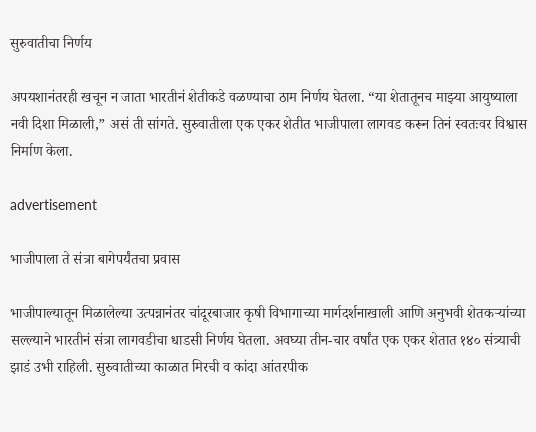सुरुवातीचा निर्णय

अपयशानंतरही खचून न जाता भारतीनं शेतीकडे वळण्याचा ठाम निर्णय घेतला. “या शेतातूनच माझ्या आयुष्याला नवी दिशा मिळाली,” असं ती सांगते. सुरुवातीला एक एकर शेतीत भाजीपाला लागवड करून तिनं स्वतःवर विश्वास निर्माण केला.

advertisement

भाजीपाला ते संत्रा बागेपर्यंतचा प्रवास

भाजीपाल्यातून मिळालेल्या उत्पन्नानंतर चांदूरबाजार कृषी विभागाच्या मार्गदर्शनाखाली आणि अनुभवी शेतकऱ्यांच्या सल्ल्याने भारतीनं संत्रा लागवडीचा धाडसी निर्णय घेतला. अवघ्या तीन-चार वर्षांत एक एकर शेतात १४० संत्र्याची झाडं उभी राहिली. सुरुवातीच्या काळात मिरची व कांदा आंतरपीक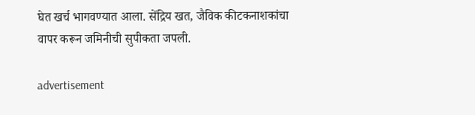घेत खर्च भागवण्यात आला. सेंद्रिय खत, जैविक कीटकनाशकांचा वापर करून जमिनीची सुपीकता जपली.

advertisement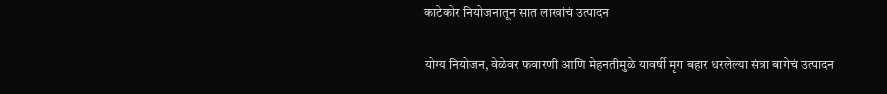काटेकोर नियोजनातून सात लाखांचं उत्पादन

योग्य नियोजन, वेळेवर फवारणी आणि मेहनतीमुळे यावर्षी मृग बहार धरलेल्या संत्रा बागेचं उत्पादन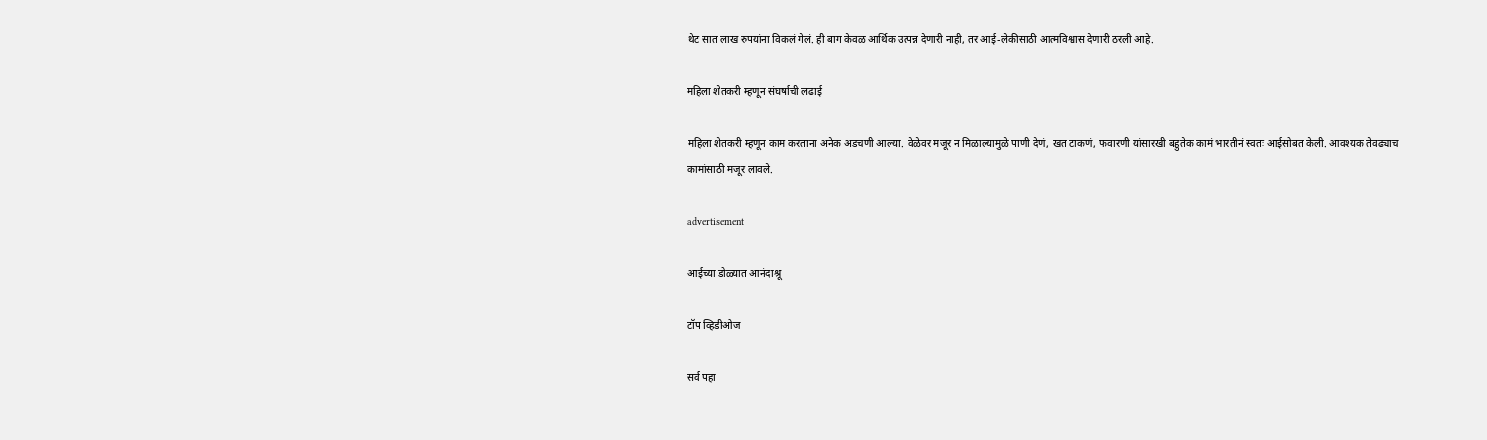थेट सात लाख रुपयांना विकलं गेलं. ही बाग केवळ आर्थिक उत्पन्न देणारी नाही, तर आई-लेकीसाठी आत्मविश्वास देणारी ठरली आहे.

महिला शेतकरी म्हणून संघर्षाची लढाई

महिला शेतकरी म्हणून काम करताना अनेक अडचणी आल्या. वेळेवर मजूर न मिळाल्यामुळे पाणी देणं, खत टाकणं, फवारणी यांसारखी बहुतेक कामं भारतीनं स्वतः आईसोबत केली. आवश्यक तेवढ्याच कामांसाठी मजूर लावले.

advertisement

आईच्या डोळ्यात आनंदाश्रू

टॉप व्हिडीओज

सर्व पहा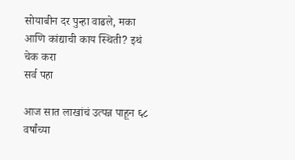सोयाबीन दर पुन्हा वाढले, मका आणि कांद्याची काय स्थिती? इथं चेक करा
सर्व पहा

आज सात लाखांचं उत्पन्न पाहून ६८ वर्षांच्या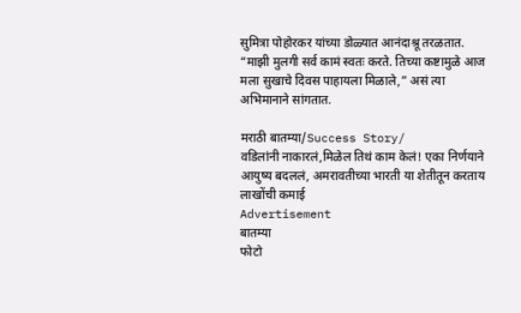सुमित्रा पोहोरकर यांच्या डोळ्यात आनंदाश्रू तरळतात. “माझी मुलगी सर्व कामं स्वतः करते. तिच्या कष्टामुळे आज मला सुखाचे दिवस पाहायला मिळाले,” असं त्या अभिमानाने सांगतात.

मराठी बातम्या/Success Story/
वडिलांनी नाकारलं,मिळेल तिथं काम केलं! एका निर्णयाने आयुष्य बदललं, अमरावतीच्या भारती या शेतीतून करताय लाखोंची कमाई
Advertisement
बातम्या
फोटो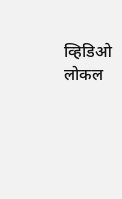व्हिडिओ
लोकल